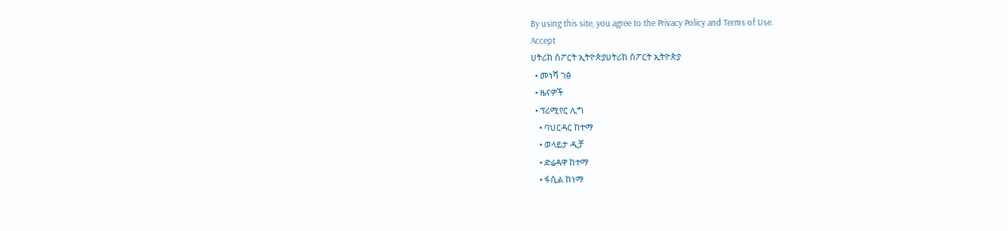By using this site, you agree to the Privacy Policy and Terms of Use.
Accept
ሀትሪክ ስፖርት ኢትዮጵያሀትሪክ ስፖርት ኢትዮጵያ
  • መነሻ ገፅ
  • ዜናዎች
  • ፕሪሚየር ሊግ
    • ባህርዳር ከተማ
    • ወላይታ ዲቻ
    • ድሬዳዋ ከተማ
    • ፋሲል ከነማ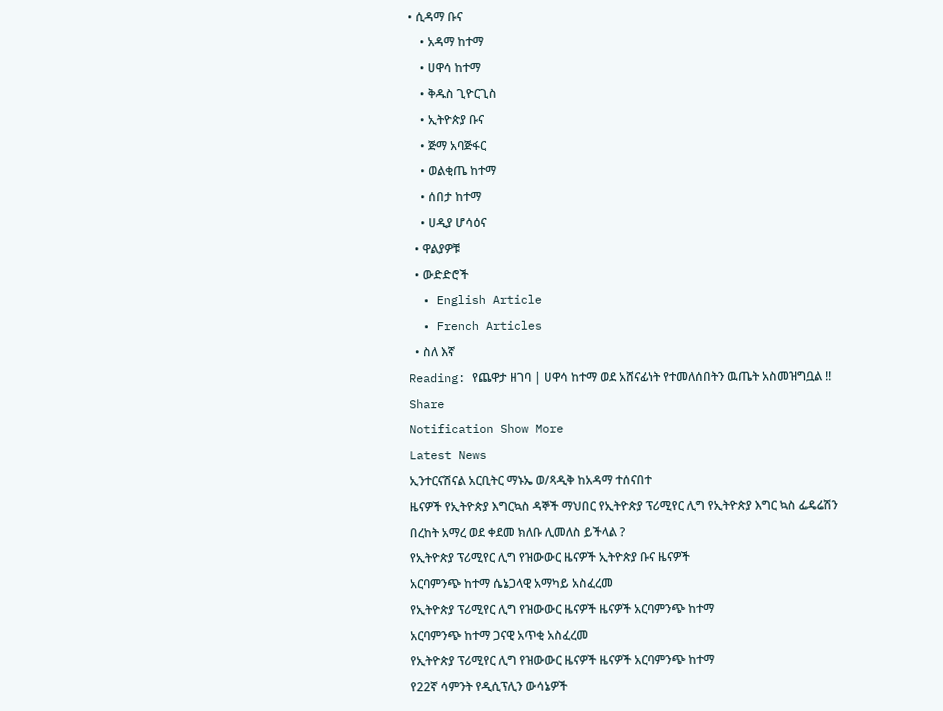• ሲዳማ ቡና
    • አዳማ ከተማ
    • ሀዋሳ ከተማ
    • ቅዱስ ጊዮርጊስ
    • ኢትዮጵያ ቡና
    • ጅማ አባጅፋር
    • ወልቂጤ ከተማ
    • ሰበታ ከተማ
    • ሀዲያ ሆሳዕና
  • ዋልያዎቹ
  • ውድድሮች
  • English Article
  • French Articles
  • ስለ እኛ
Reading: የጨዋታ ዘገባ | ሀዋሳ ከተማ ወደ አሸናፊነት የተመለሰበትን ዉጤት አስመዝግቧል !!
Share
Notification Show More
Latest News
ኢንተርናሽናል አርቢትር ማኑኤ ወ/ጻዲቅ ከአዳማ ተሰናበተ
ዜናዎች የኢትዮጵያ እግርኳስ ዳኞች ማህበር የኢትዮጵያ ፕሪሚየር ሊግ የኢትዮጵያ እግር ኳስ ፌዴሬሽን
በረከት አማረ ወደ ቀደመ ክለቡ ሊመለስ ይችላል ?
የኢትዮጵያ ፕሪሚየር ሊግ የዝውውር ዜናዎች ኢትዮጵያ ቡና ዜናዎች
አርባምንጭ ከተማ ሴኔጋላዊ አማካይ አስፈረመ
የኢትዮጵያ ፕሪሚየር ሊግ የዝውውር ዜናዎች ዜናዎች አርባምንጭ ከተማ
አርባምንጭ ከተማ ጋናዊ አጥቂ አስፈረመ
የኢትዮጵያ ፕሪሚየር ሊግ የዝውውር ዜናዎች ዜናዎች አርባምንጭ ከተማ
የ22ኛ ሳምንት የዲሲፕሊን ውሳኔዎች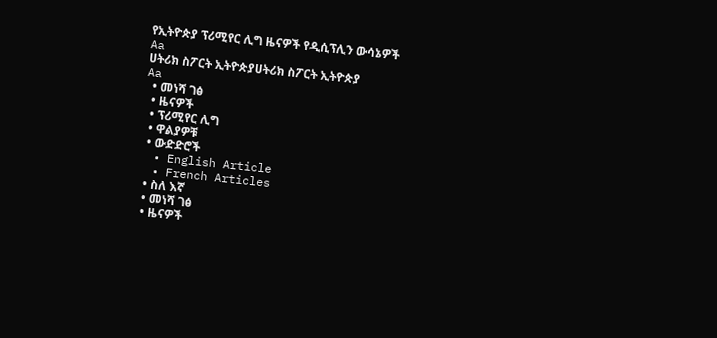የኢትዮጵያ ፕሪሚየር ሊግ ዜናዎች የዲሲፕሊን ውሳኔዎች
Aa
ሀትሪክ ስፖርት ኢትዮጵያሀትሪክ ስፖርት ኢትዮጵያ
Aa
  • መነሻ ገፅ
  • ዜናዎች
  • ፕሪሚየር ሊግ
  • ዋልያዎቹ
  • ውድድሮች
  • English Article
  • French Articles
  • ስለ እኛ
  • መነሻ ገፅ
  • ዜናዎች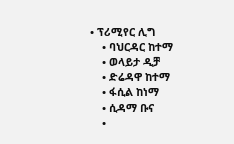• ፕሪሚየር ሊግ
    • ባህርዳር ከተማ
    • ወላይታ ዲቻ
    • ድሬዳዋ ከተማ
    • ፋሲል ከነማ
    • ሲዳማ ቡና
    •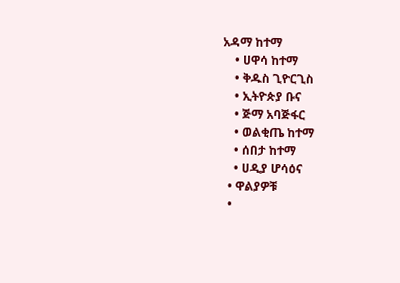አዳማ ከተማ
    • ሀዋሳ ከተማ
    • ቅዱስ ጊዮርጊስ
    • ኢትዮጵያ ቡና
    • ጅማ አባጅፋር
    • ወልቂጤ ከተማ
    • ሰበታ ከተማ
    • ሀዲያ ሆሳዕና
  • ዋልያዎቹ
  •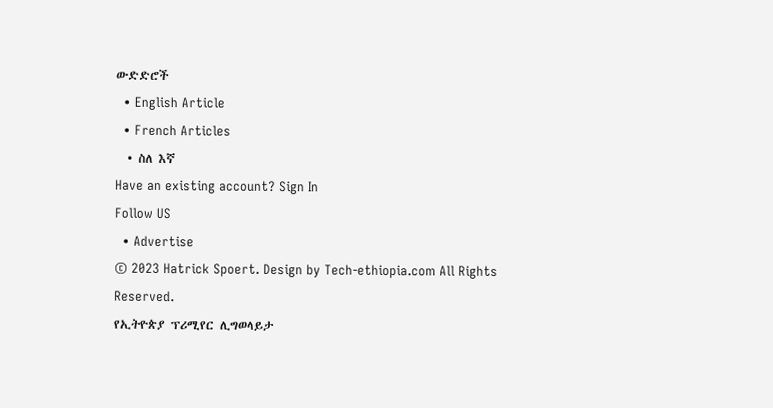ውድድሮች
  • English Article
  • French Articles
  • ስለ እኛ
Have an existing account? Sign In
Follow US
  • Advertise
© 2023 Hatrick Spoert. Design by Tech-ethiopia.com All Rights Reserved.
የኢትዮጵያ ፕሪሚየር ሊግወላይታ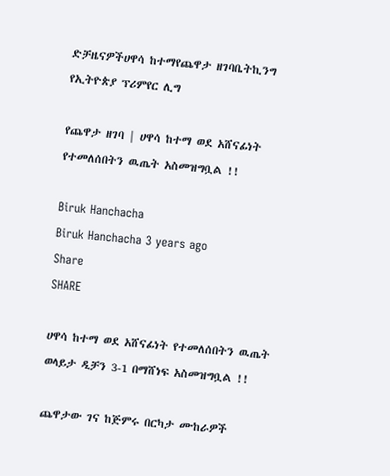ድቻዜናዎችሀዋሳ ከተማየጨዋታ ዘገባቤትኪንግ የኢትዮጵያ ፕሪምየር ሊግ

የጨዋታ ዘገባ | ሀዋሳ ከተማ ወደ አሸናፊነት የተመለሰበትን ዉጤት አስመዝግቧል !!

Biruk Hanchacha
Biruk Hanchacha 3 years ago
Share
SHARE

ሀዋሳ ከተማ ወደ አሸናፊነት የተመለሰበትን ዉጤት ወላይታ ዲቻን 3-1 በማሸነፍ አስመዝግቧል !!

ጨዋታው ገና ከጅምሩ በርካታ ሙከራዎች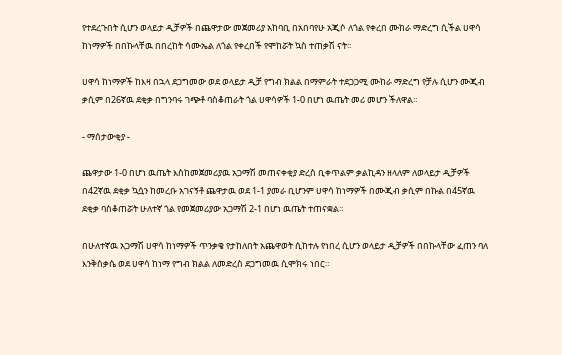የተደረጉበት ሲሆን ወላይታ ዲቻዎች በጨዋታው መጀመሪያ አከባቢ በአበባየሁ አጂሶ ለጎል የቀረበ ሙከራ ማድረግ ሲችል ሀዋሳ ከነማዎች በበኩላቸዉ በበረከት ሳሙኤል ለጎል የቀረበች የሞከሯት ኳስ ተጠቃሽ ናት።

ሀዋሳ ከነማዎች ከእዛ በኋላ ደጋግመው ወደ ወላይታ ዲቻ የግብ ክልል በማምራት ተደጋጋሚ ሙከራ ማድረግ የቻሉ ሲሆን ሙጂብ ቃሲም በ26ኛዉ ደቂቃ በግንባሩ ገጭቶ ባስቆጠራት ጎል ሀዋሳዎች 1-0 በሆነ ዉጤት መሪ መሆን ችለዋል።

- ማሰታውቂያ -

ጨዋታው 1-0 በሆነ ዉጤት እስከመጀመሪያዉ አጋማሽ መጠናቀቂያ ድረስ ቢቀጥልም ቃልኪዳን ዘላለም ለወላይታ ዲቻዎች በ42ኛዉ ደቂቃ ኳሷን ከመረቡ አገናኝቶ ጨዋታዉ ወደ 1-1 ያመራ ቢሆንም ሀዋሳ ከነማዎች በሙጂብ ቃሲም በኩል በ45ኛዉ ደቂቃ ባስቆጠሯት ሁለተኛ ጎል የመጀመሪያው አጋማሽ 2-1 በሆነ ዉጤት ተጠናቋል።

በሁለተኛዉ አጋማሽ ሀዋሳ ከነማዎች ጥንቃቄ የታከለበት አጨዋወት ሲከተሉ የነበረ ሲሆን ወላይታ ዲቻዎች በበኩላቸው ፈጠን ባለ እንቅስቃሴ ወደ ሀዋሳ ከነማ የግብ ክልል ለመድረስ ደጋግመዉ ሲሞክሩ ነበር።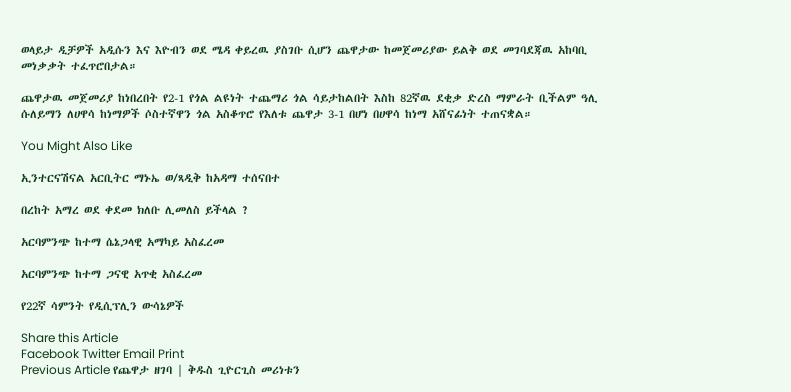ወላይታ ዲቻዎች አዲሱን እና እዮብን ወደ ሜዳ ቀይረዉ ያስገቡ ሲሆን ጨዋታው ከመጀመሪያው ይልቅ ወደ መገባደጃዉ አከባቢ መነቃቃት ተፈጥሮበታል።

ጨዋታዉ መጀመሪያ ከነበረበት የ2-1 የጎል ልዩነት ተጨማሪ ጎል ሳይታከልበት እስከ 82ኛዉ ደቂቃ ድረስ ማምራት ቢችልም ዓሊ ሱለይማን ለሀዋሳ ከነማዎች ሶስተኛዋን ጎል አስቆጥሮ የእለቱ ጨዋታ 3-1 በሆነ በሀዋሳ ከነማ አሸናፊነት ተጠናቋል።

You Might Also Like

ኢንተርናሽናል አርቢትር ማኑኤ ወ/ጻዲቅ ከአዳማ ተሰናበተ

በረከት አማረ ወደ ቀደመ ክለቡ ሊመለስ ይችላል ?

አርባምንጭ ከተማ ሴኔጋላዊ አማካይ አስፈረመ

አርባምንጭ ከተማ ጋናዊ አጥቂ አስፈረመ

የ22ኛ ሳምንት የዲሲፕሊን ውሳኔዎች

Share this Article
Facebook Twitter Email Print
Previous Article የጨዋታ ዘገባ | ቅዱስ ጊዮርጊስ መሪነቱን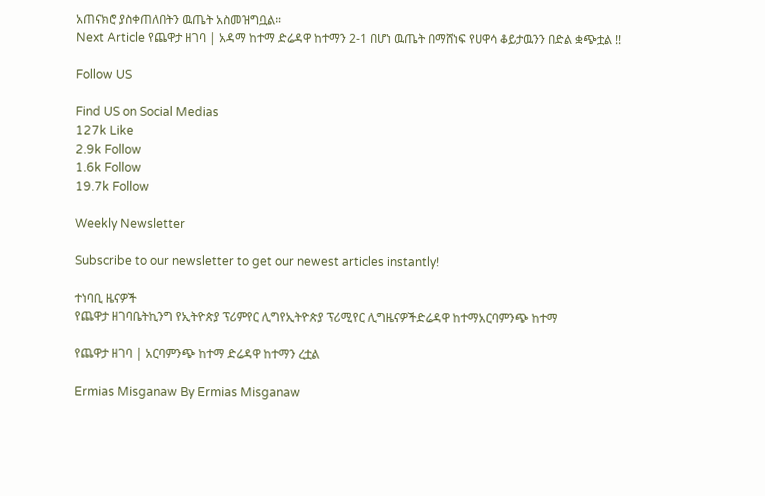አጠናክሮ ያስቀጠለበትን ዉጤት አስመዝግቧል።
Next Article የጨዋታ ዘገባ | አዳማ ከተማ ድሬዳዋ ከተማን 2-1 በሆነ ዉጤት በማሸነፍ የሀዋሳ ቆይታዉንን በድል ቋጭቷል !!

Follow US

Find US on Social Medias
127k Like
2.9k Follow
1.6k Follow
19.7k Follow

Weekly Newsletter

Subscribe to our newsletter to get our newest articles instantly!

ተነባቢ ዜናዎች
የጨዋታ ዘገባቤትኪንግ የኢትዮጵያ ፕሪምየር ሊግየኢትዮጵያ ፕሪሚየር ሊግዜናዎችድሬዳዋ ከተማአርባምንጭ ከተማ

የጨዋታ ዘገባ | አርባምንጭ ከተማ ድሬዳዋ ከተማን ረቷል

Ermias Misganaw By Ermias Misganaw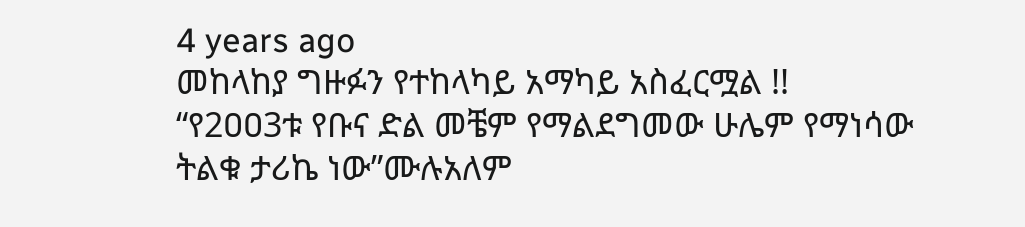4 years ago
መከላከያ ግዙፉን የተከላካይ አማካይ አስፈርሟል !!
“የ2ዐዐ3ቱ የቡና ድል መቼም የማልደግመው ሁሌም የማነሳው ትልቁ ታሪኬ ነው”ሙሉአለም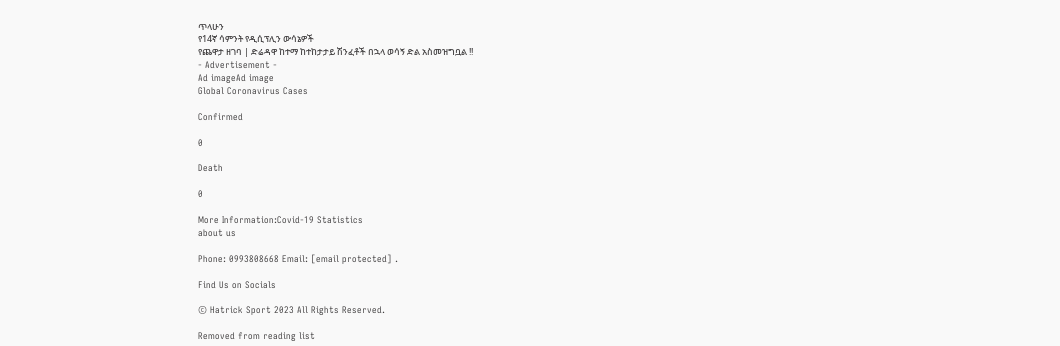ጥላሁን
የ14ኛ ሳምንት የዲሲፕሊን ውሳኔዎች
የጨዋታ ዘገባ | ድሬዳዋ ከተማ ከተከታታይ ሽንፈቶች በኋላ ወሳኝ ድል አስመዝግቧል !!
- Advertisement -
Ad imageAd image
Global Coronavirus Cases

Confirmed

0

Death

0

More Information:Covid-19 Statistics
about us

Phone: 0993808668 Email: [email protected] .

Find Us on Socials

© Hatrick Sport 2023 All Rights Reserved.

Removed from reading list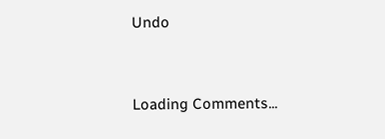Undo


Loading Comments...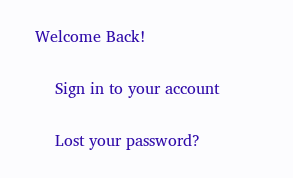Welcome Back!

    Sign in to your account

    Lost your password?